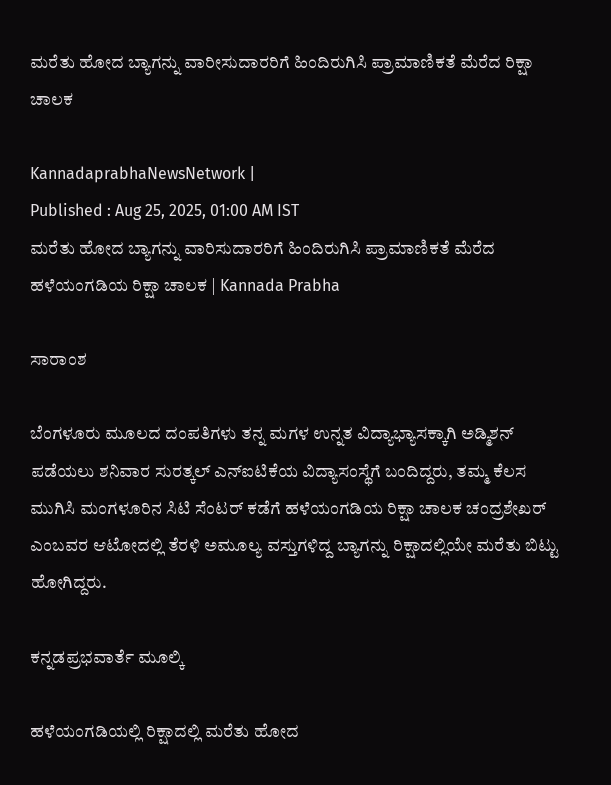ಮರೆತು ಹೋದ ಬ್ಯಾಗನ್ನು ವಾರೀಸುದಾರರಿಗೆ ಹಿಂದಿರುಗಿಸಿ ಪ್ರಾಮಾಣಿಕತೆ ಮೆರೆದ ರಿಕ್ಷಾ ಚಾಲಕ

KannadaprabhaNewsNetwork |
Published : Aug 25, 2025, 01:00 AM IST
ಮರೆತು ಹೋದ ಬ್ಯಾಗನ್ನು ವಾರಿಸುದಾರರಿಗೆ ಹಿಂದಿರುಗಿಸಿ ಪ್ರಾಮಾಣಿಕತೆ ಮೆರೆದ ಹಳೆಯಂಗಡಿಯ ರಿಕ್ಷಾ ಚಾಲಕ | Kannada Prabha

ಸಾರಾಂಶ

ಬೆಂಗಳೂರು ಮೂಲದ ದಂಪತಿಗಳು ತನ್ನ ಮಗಳ ಉನ್ನತ ವಿದ್ಯಾಭ್ಯಾಸಕ್ಕಾಗಿ ಅಡ್ಮಿಶನ್ ಪಡೆಯಲು ಶನಿವಾರ ಸುರತ್ಕಲ್ ಎನ್ಐಟಿಕೆಯ ವಿದ್ಯಾಸಂಸ್ಥೆಗೆ ಬಂದಿದ್ದರು, ತಮ್ಮ ಕೆಲಸ ಮುಗಿಸಿ ಮಂಗಳೂರಿನ ಸಿಟಿ ಸೆಂಟರ್ ಕಡೆಗೆ ಹಳೆಯಂಗಡಿಯ ರಿಕ್ಷಾ ಚಾಲಕ ಚಂದ್ರಶೇಖರ್ ಎಂಬವರ ಆಟೋದಲ್ಲಿ ತೆರಳಿ ಅಮೂಲ್ಯ ವಸ್ತುಗಳಿದ್ದ ಬ್ಯಾಗನ್ನು ರಿಕ್ಷಾದಲ್ಲಿಯೇ ಮರೆತು ಬಿಟ್ಟು ಹೋಗಿದ್ದರು.

ಕನ್ನಡಪ್ರಭವಾರ್ತೆ ಮೂಲ್ಕಿ

ಹಳೆಯಂಗಡಿಯಲ್ಲಿ ರಿಕ್ಷಾದಲ್ಲಿ ಮರೆತು ಹೋದ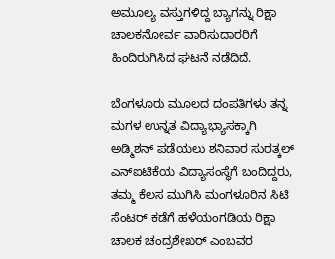ಅಮೂಲ್ಯ ವಸ್ತುಗಳಿದ್ದ ಬ್ಯಾಗನ್ನು ರಿಕ್ಷಾ ಚಾಲಕನೋರ್ವ ವಾರಿಸುದಾರರಿಗೆ ಹಿಂದಿರುಗಿಸಿದ ಘಟನೆ ನಡೆದಿದೆ.

ಬೆಂಗಳೂರು ಮೂಲದ ದಂಪತಿಗಳು ತನ್ನ ಮಗಳ ಉನ್ನತ ವಿದ್ಯಾಭ್ಯಾಸಕ್ಕಾಗಿ ಅಡ್ಮಿಶನ್ ಪಡೆಯಲು ಶನಿವಾರ ಸುರತ್ಕಲ್ ಎನ್ಐಟಿಕೆಯ ವಿದ್ಯಾಸಂಸ್ಥೆಗೆ ಬಂದಿದ್ದರು, ತಮ್ಮ ಕೆಲಸ ಮುಗಿಸಿ ಮಂಗಳೂರಿನ ಸಿಟಿ ಸೆಂಟರ್ ಕಡೆಗೆ ಹಳೆಯಂಗಡಿಯ ರಿಕ್ಷಾ ಚಾಲಕ ಚಂದ್ರಶೇಖರ್ ಎಂಬವರ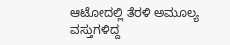ಆಟೋದಲ್ಲಿ ತೆರಳಿ ಅಮೂಲ್ಯ ವಸ್ತುಗಳಿದ್ದ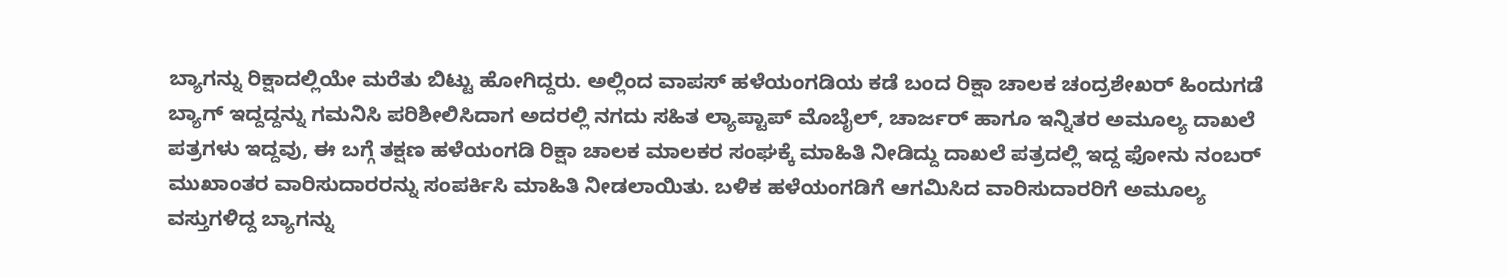ಬ್ಯಾಗನ್ನು ರಿಕ್ಷಾದಲ್ಲಿಯೇ ಮರೆತು ಬಿಟ್ಟು ಹೋಗಿದ್ದರು. ಅಲ್ಲಿಂದ ವಾಪಸ್ ಹಳೆಯಂಗಡಿಯ ಕಡೆ ಬಂದ ರಿಕ್ಷಾ ಚಾಲಕ ಚಂದ್ರಶೇಖರ್ ಹಿಂದುಗಡೆ ಬ್ಯಾಗ್ ಇದ್ದದ್ದನ್ನು ಗಮನಿಸಿ ಪರಿಶೀಲಿಸಿದಾಗ ಅದರಲ್ಲಿ ನಗದು ಸಹಿತ ಲ್ಯಾಪ್ಟಾಪ್ ಮೊಬೈಲ್, ಚಾರ್ಜರ್ ಹಾಗೂ ಇನ್ನಿತರ ಅಮೂಲ್ಯ ದಾಖಲೆ ಪತ್ರಗಳು ಇದ್ದವು, ಈ ಬಗ್ಗೆ ತಕ್ಷಣ ಹಳೆಯಂಗಡಿ ರಿಕ್ಷಾ ಚಾಲಕ ಮಾಲಕರ ಸಂಘಕ್ಕೆ ಮಾಹಿತಿ ನೀಡಿದ್ದು ದಾಖಲೆ ಪತ್ರದಲ್ಲಿ ಇದ್ದ ಫೋನು ನಂಬರ್ ಮುಖಾಂತರ ವಾರಿಸುದಾರರನ್ನು ಸಂಪರ್ಕಿಸಿ ಮಾಹಿತಿ ನೀಡಲಾಯಿತು. ಬಳಿಕ ಹಳೆಯಂಗಡಿಗೆ ಆಗಮಿಸಿದ ವಾರಿಸುದಾರರಿಗೆ ಅಮೂಲ್ಯ ವಸ್ತುಗಳಿದ್ದ ಬ್ಯಾಗನ್ನು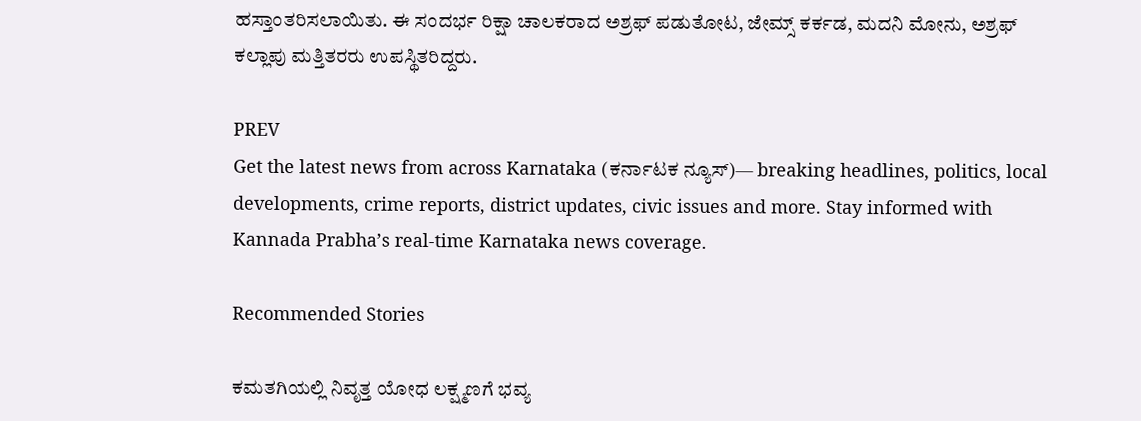ಹಸ್ತಾಂತರಿಸಲಾಯಿತು. ಈ ಸಂದರ್ಭ ರಿಕ್ಷಾ ಚಾಲಕರಾದ ಅಶ್ರಫ್ ಪಡುತೋಟ, ಜೇಮ್ಸ್ ಕರ್ಕಡ, ಮದನಿ ಮೋನು, ಅಶ್ರಫ್ ಕಲ್ಲಾಪು ಮತ್ತಿತರರು ಉಪಸ್ಥಿತರಿದ್ದರು.

PREV
Get the latest news from across Karnataka (ಕರ್ನಾಟಕ ನ್ಯೂಸ್)— breaking headlines, politics, local developments, crime reports, district updates, civic issues and more. Stay informed with Kannada Prabha’s real‑time Karnataka news coverage.

Recommended Stories

ಕಮತಗಿಯಲ್ಲಿ ನಿವೃತ್ತ ಯೋಧ ಲಕ್ಷ್ಮಣಗೆ ಭವ್ಯ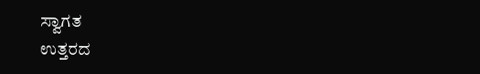ಸ್ವಾಗತ
ಉತ್ತರದ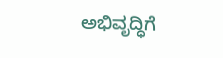ಅಭಿವೃದ್ಧಿಗೆ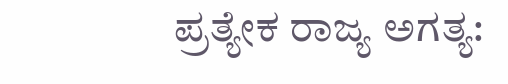ಪ್ರತ್ಯೇಕ ರಾಜ್ಯ ಅಗತ್ಯ: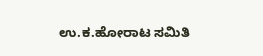ಉ.ಕ.ಹೋರಾಟ ಸಮಿತಿ